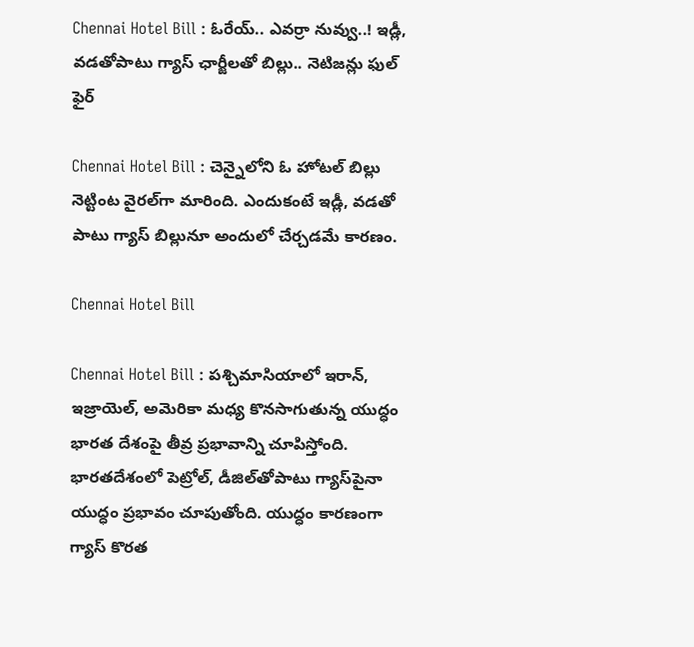Chennai Hotel Bill : ఓరేయ్.. ఎవర్రా నువ్వు..! ఇడ్లీ, వడతోపాటు గ్యాస్ ఛార్జీలతో బిల్లు.. నెటిజన్లు ఫుల్ ఫైర్

Chennai Hotel Bill : చెన్నైలోని ఓ హోటల్‌ బిల్లు నెట్టింట వైరల్‌గా మారింది. ఎందుకంటే ఇడ్లీ, వడతో పాటు గ్యాస్‌ బిల్లునూ అందులో చేర్చడమే కారణం.

Chennai Hotel Bill

Chennai Hotel Bill : పశ్చిమాసియాలో ఇరాన్, ఇజ్రాయెల్, అమెరికా మధ్య కొనసాగుతున్న యుద్ధం భారత దేశంపై తీవ్ర ప్రభావాన్ని చూపిస్తోంది. భారతదేశంలో పెట్రోల్, డీజిల్‌తోపాటు గ్యాస్‌పైనా యుద్ధం ప్రభావం చూపుతోంది. యుద్ధం కారణంగా గ్యాస్ కొరత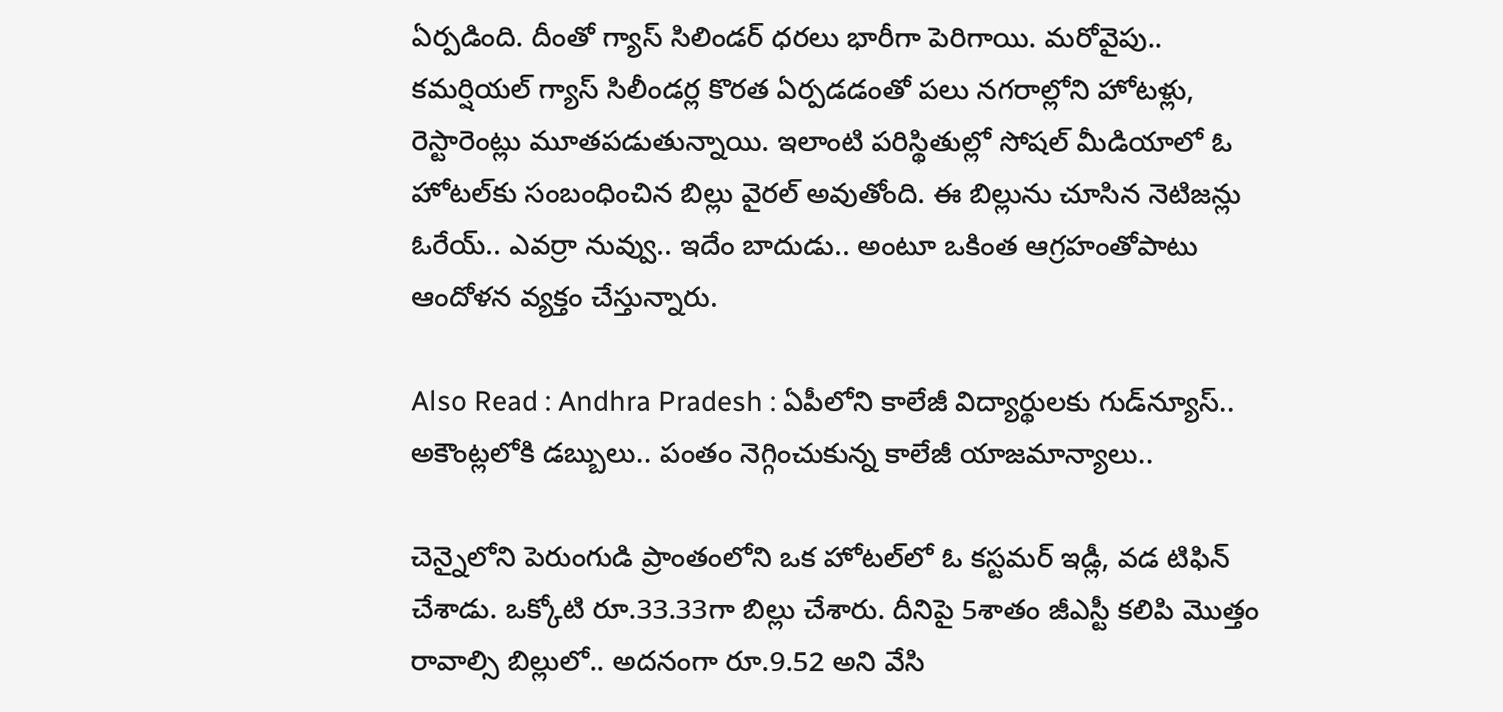ఏర్పడింది. దీంతో గ్యాస్ సిలిండర్ ధరలు భారీగా పెరిగాయి. మరోవైపు.. కమర్షియల్ గ్యాస్ సిలీండర్ల కొరత ఏర్పడడంతో పలు నగరాల్లోని హోటళ్లు, రెస్టారెంట్లు మూతపడుతున్నాయి. ఇలాంటి పరిస్థితుల్లో సోషల్ మీడియాలో ఓ హోటల్‌కు సంబంధించిన బిల్లు వైరల్ అవుతోంది. ఈ బిల్లును చూసిన నెటిజన్లు ఓరేయ్.. ఎవర్రా నువ్వు.. ఇదేం బాదుడు.. అంటూ ఒకింత ఆగ్రహంతోపాటు ఆందోళన వ్యక్తం చేస్తున్నారు.

Also Read : Andhra Pradesh : ఏపీలోని కాలేజీ విద్యార్థులకు గుడ్‌న్యూస్.. అకౌంట్లలోకి డబ్బులు.. పంతం నెగ్గించుకున్న కాలేజీ యాజమాన్యాలు..

చెన్నైలోని పెరుంగుడి ప్రాంతంలోని ఒక హోటల్‌లో ఓ కస్టమర్ ఇడ్లీ, వడ టిఫిన్ చేశాడు. ఒక్కోటి రూ.33.33గా బిల్లు చేశారు. దీనిపై 5శాతం జీఎస్టీ కలిపి మొత్తం రావాల్సి బిల్లులో.. అదనంగా రూ.9.52 అని వేసి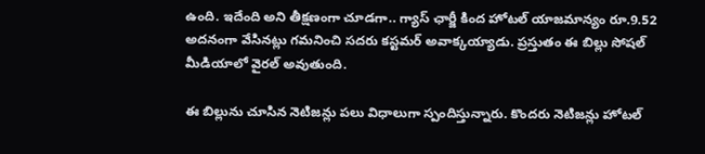ఉంది. ఇదేంది అని తీక్షణంగా చూడగా.. గ్యాస్ ఛార్జీ కింద హోటల్ యాజమాన్యం రూ.9.52 అదనంగా వేసినట్లు గమనించి సదరు కస్టమర్ అవాక్కయ్యాడు. ప్రస్తుతం ఈ బిల్లు సోషల్ మీడియాలో వైరల్ అవుతుంది.

ఈ బిల్లును చూసిన నెటిజన్లు పలు విధాలుగా స్పందిస్తున్నారు. కొందరు నెటిజన్లు హోటల్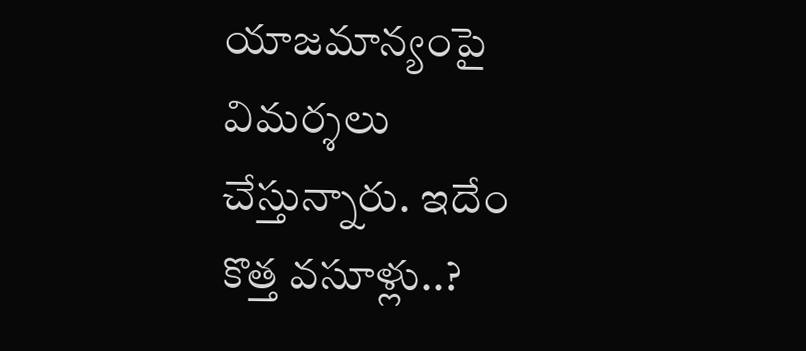యాజమాన్యంపై విమర్శలు చేస్తున్నారు. ఇదేం కొత్త వసూళ్లు..?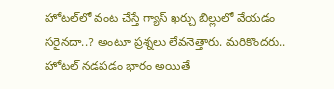హోటల్‌లో వంట చేస్తే గ్యాస్ ఖర్చు బిల్లులో వేయడం సరైనదా..? అంటూ ప్రశ్నలు లేవనెత్తారు. మరికొందరు.. హోటల్ నడపడం భారం అయితే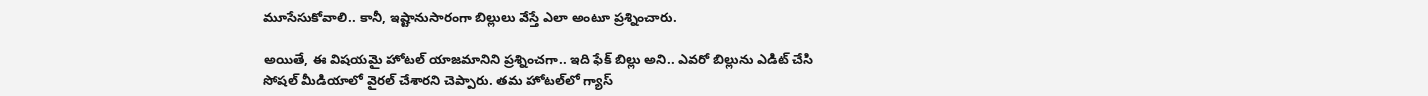మూసేసుకోవాలి.. కానీ, ఇష్టానుసారంగా బిల్లులు వేస్తే ఎలా అంటూ ప్రశ్నించారు.

అయితే, ఈ విషయమై హోటల్ యాజమానిని ప్రశ్నించగా.. ఇది ఫేక్ బిల్లు అని.. ఎవరో బిల్లును ఎడిట్ చేసి సోషల్ మీడియాలో వైరల్ చేశారని చెప్పారు. తమ హోటల్‌లో గ్యాస్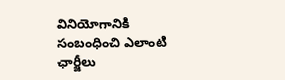వినియోగానికి సంబంధించి ఎలాంటి ఛార్జీలు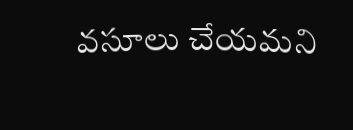వసూలు చేయమని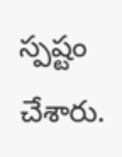స్పష్టం చేశారు.